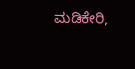ಮಡಿಕೇರಿ,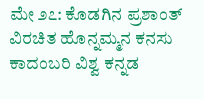ಮೇ ೨೭: ಕೊಡಗಿನ ಪ್ರಶಾಂತ್ ವಿರಚಿತ ಹೊನ್ನಮ್ಮನ ಕನಸು ಕಾದಂಬರಿ ವಿಶ್ವ ಕನ್ನಡ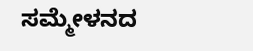ಸಮ್ಮೇಳನದ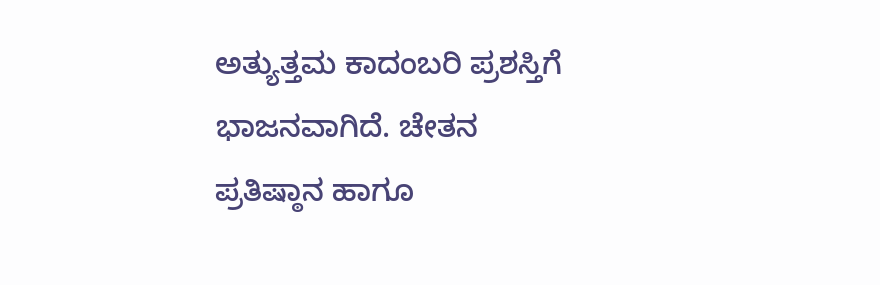ಅತ್ಯುತ್ತಮ ಕಾದಂಬರಿ ಪ್ರಶಸ್ತಿಗೆ ಭಾಜನವಾಗಿದೆ. ಚೇತನ ಪ್ರತಿಷ್ಠಾನ ಹಾಗೂ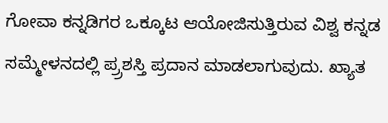ಗೋವಾ ಕನ್ನಡಿಗರ ಒಕ್ಕೂಟ ಆಯೋಜಿಸುತ್ತಿರುವ ವಿಶ್ವ ಕನ್ನಡ ಸಮ್ಮೇಳನದಲ್ಲಿ ಪ್ರ್ರಶಸ್ತಿ ಪ್ರದಾನ ಮಾಡಲಾಗುವುದು. ಖ್ಯಾತ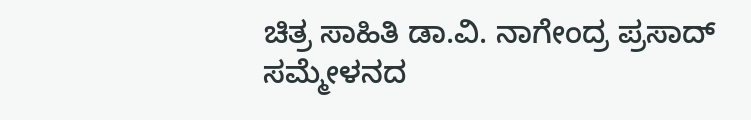ಚಿತ್ರ ಸಾಹಿತಿ ಡಾ.ವಿ. ನಾಗೇಂದ್ರ ಪ್ರಸಾದ್ ಸಮ್ಮೇಳನದ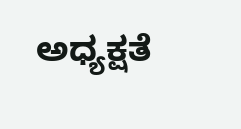ಅಧ್ಯಕ್ಷತೆ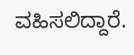ವಹಿಸಲಿದ್ದಾರೆ.